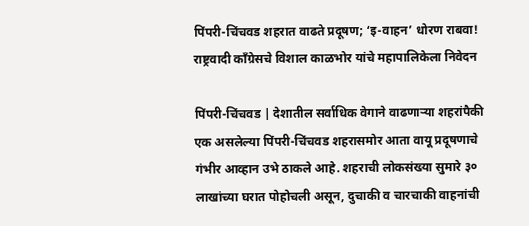पिंपरी-चिंचवड शहरात वाढते प्रदूषण; ‘इ-वाहन’ धोरण राबवा!
राष्ट्रवादी काँग्रेसचे विशाल काळभोर यांचे महापालिकेला निवेदन

पिंपरी-चिंचवड | देशातील सर्वाधिक वेगाने वाढणाऱ्या शहरांपैकी एक असलेल्या पिंपरी-चिंचवड शहरासमोर आता वायू प्रदूषणाचे गंभीर आव्हान उभे ठाकले आहे. शहराची लोकसंख्या सुमारे ३० लाखांच्या घरात पोहोचली असून, दुचाकी व चारचाकी वाहनांची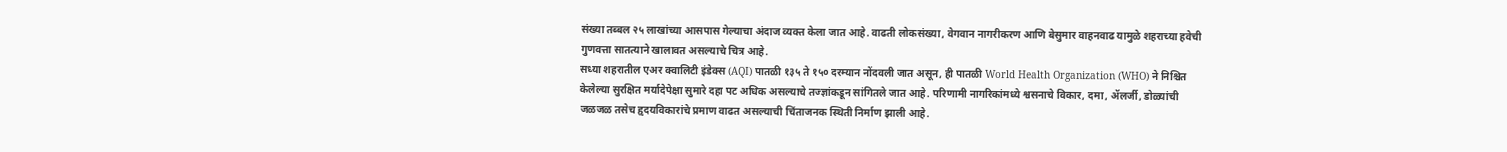संख्या तब्बल २५ लाखांच्या आसपास गेल्याचा अंदाज व्यक्त केला जात आहे. वाढती लोकसंख्या, वेगवान नागरीकरण आणि बेसुमार वाहनवाढ यामुळे शहराच्या हवेची गुणवत्ता सातत्याने खालावत असल्याचे चित्र आहे.
सध्या शहरातील एअर क्वालिटी इंडेक्स (AQI) पातळी १३५ ते १५० दरम्यान नोंदवली जात असून, ही पातळी World Health Organization (WHO) ने निश्चित केलेल्या सुरक्षित मर्यादेपेक्षा सुमारे दहा पट अधिक असल्याचे तज्ज्ञांकडून सांगितले जात आहे. परिणामी नागरिकांमध्ये श्वसनाचे विकार, दमा, ॲलर्जी, डोळ्यांची जळजळ तसेच हृदयविकारांचे प्रमाण वाढत असल्याची चिंताजनक स्थिती निर्माण झाली आहे.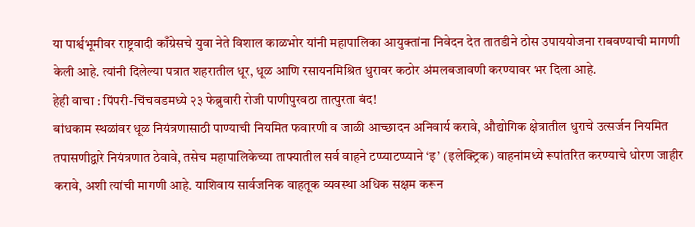या पार्श्वभूमीवर राष्ट्रवादी काँग्रेसचे युवा नेते विशाल काळभोर यांनी महापालिका आयुक्तांना निवेदन देत तातडीने ठोस उपाययोजना राबवण्याची मागणी केली आहे. त्यांनी दिलेल्या पत्रात शहरातील धूर, धूळ आणि रसायनमिश्रित धुरावर कठोर अंमलबजावणी करण्यावर भर दिला आहे.
हेही वाचा : पिंपरी-चिंचवडमध्ये २३ फेब्रुवारी रोजी पाणीपुरवठा तात्पुरता बंद!
बांधकाम स्थळांवर धूळ नियंत्रणासाठी पाण्याची नियमित फवारणी व जाळी आच्छादन अनिवार्य करावे, औद्योगिक क्षेत्रातील धुराचे उत्सर्जन नियमित तपासणीद्वारे नियंत्रणात ठेवावे, तसेच महापालिकेच्या ताफ्यातील सर्व वाहने टप्प्याटप्प्याने ‘इ’ (इलेक्ट्रिक) वाहनांमध्ये रूपांतरित करण्याचे धोरण जाहीर करावे, अशी त्यांची मागणी आहे. याशिवाय सार्वजनिक वाहतूक व्यवस्था अधिक सक्षम करून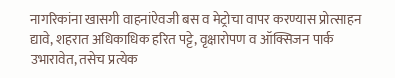नागरिकांना खासगी वाहनांऐवजी बस व मेट्रोचा वापर करण्यास प्रोत्साहन द्यावे, शहरात अधिकाधिक हरित पट्टे, वृक्षारोपण व ऑक्सिजन पार्क उभारावेत, तसेच प्रत्येक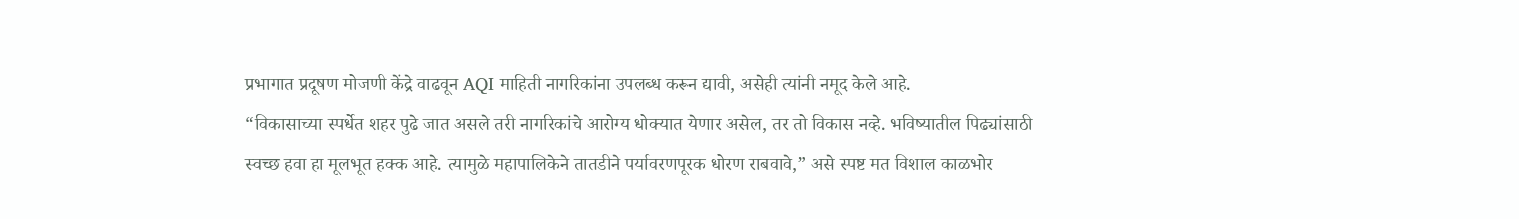प्रभागात प्रदूषण मोजणी केंद्रे वाढवून AQI माहिती नागरिकांना उपलब्ध करून द्यावी, असेही त्यांनी नमूद केले आहे.
“विकासाच्या स्पर्धेत शहर पुढे जात असले तरी नागरिकांचे आरोग्य धोक्यात येणार असेल, तर तो विकास नव्हे. भविष्यातील पिढ्यांसाठी स्वच्छ हवा हा मूलभूत हक्क आहे. त्यामुळे महापालिकेने तातडीने पर्यावरणपूरक धोरण राबवावे,” असे स्पष्ट मत विशाल काळभोर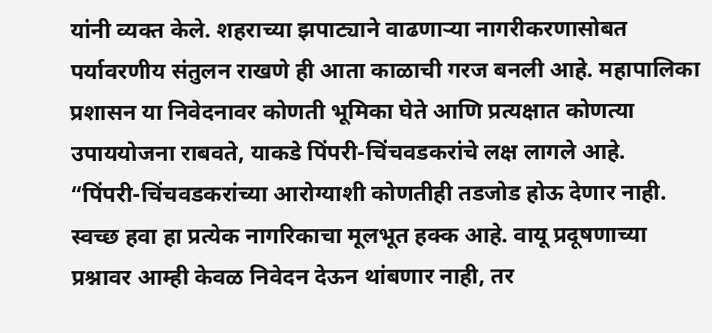यांनी व्यक्त केले. शहराच्या झपाट्याने वाढणाऱ्या नागरीकरणासोबत पर्यावरणीय संतुलन राखणे ही आता काळाची गरज बनली आहे. महापालिका प्रशासन या निवेदनावर कोणती भूमिका घेते आणि प्रत्यक्षात कोणत्या उपाययोजना राबवते, याकडे पिंपरी-चिंचवडकरांचे लक्ष लागले आहे.
“पिंपरी-चिंचवडकरांच्या आरोग्याशी कोणतीही तडजोड होऊ देणार नाही. स्वच्छ हवा हा प्रत्येक नागरिकाचा मूलभूत हक्क आहे. वायू प्रदूषणाच्या प्रश्नावर आम्ही केवळ निवेदन देऊन थांबणार नाही, तर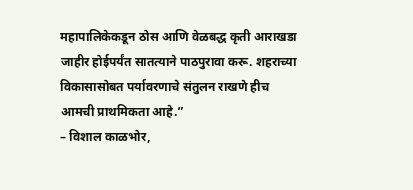महापालिकेकडून ठोस आणि वेळबद्ध कृती आराखडा जाहीर होईपर्यंत सातत्याने पाठपुरावा करू. शहराच्या विकासासोबत पर्यावरणाचे संतुलन राखणे हीच आमची प्राथमिकता आहे.”
– विशाल काळभोर,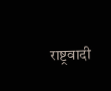राष्ट्रवादी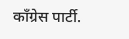काँग्रेस पार्टी.